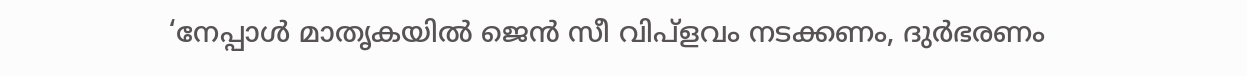‘നേപ്പാള്‍ മാതൃകയില്‍ ജെന്‍ സീ വിപ്‌ളവം നടക്കണം, ദുര്‍ഭരണം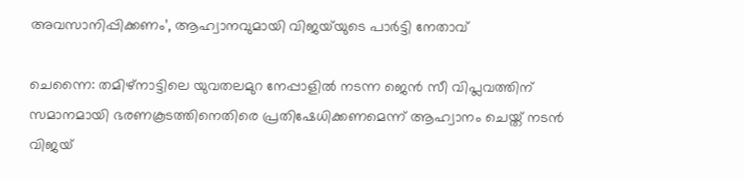അവസാനിപ്പിക്കണം’, ആഹ്വാനവുമായി വിജയ്‌യുടെ പാര്‍ട്ടി നേതാവ്

ചെന്നൈ: തമിഴ്‌നാട്ടിലെ യുവതലമുറ നേപ്പാളില്‍ നടന്ന ജെന്‍ സീ വിപ്ലവത്തിന് സമാനമായി ഭരണകൂടത്തിനെതിരെ പ്രതിഷേധിക്കണമെന്ന് ആഹ്വാനം ചെയ്ത് നടന്‍ വിജയ്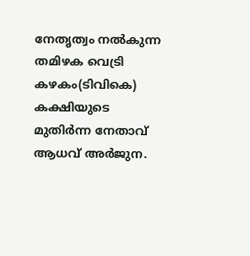നേതൃത്വം നല്‍കുന്ന തമിഴക വെട്രി കഴകം(ടിവികെ) കക്ഷിയുടെ മുതിര്‍ന്ന നേതാവ് ആധവ് അര്‍ജുന.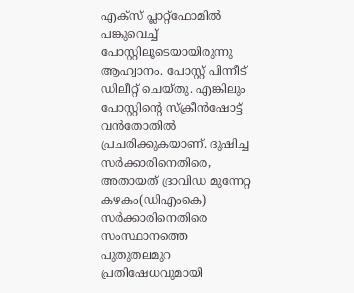എക്‌സ് പ്ലാറ്റ്‌ഫോമില്‍ പങ്കുവെച്ച് പോസ്റ്റിലൂടെയായിരുന്നു ആഹ്വാനം. പോസ്റ്റ് പിന്നീട് ഡിലീറ്റ് ചെയ്തു. എങ്കിലും പോസ്റ്റിന്റെ സ്‌ക്രീന്‍ഷോട്ട് വന്‍തോതില്‍ പ്രചരിക്കുകയാണ്. ദുഷിച്ച സര്‍ക്കാരിനെതിരെ, അതായത് ദ്രാവിഡ മുന്നേറ്റ കഴകം(ഡിഎംകെ) സർക്കാരിനെതിരെ സംസ്ഥാനത്തെ പുതുതലമുറ പ്രതിഷേധവുമായി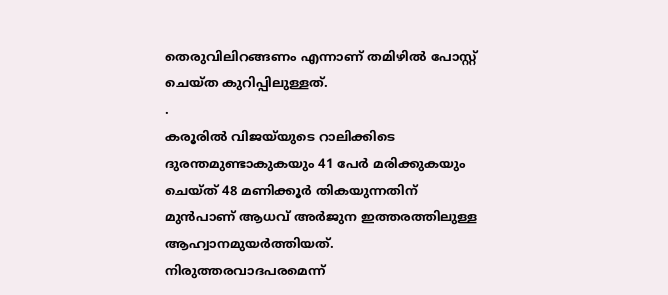തെരുവിലിറങ്ങണം എന്നാണ് തമിഴില്‍ പോസ്റ്റ് ചെയ്ത കുറിപ്പിലുള്ളത്.
.
കരൂരില്‍ വിജയ്‌യുടെ റാലിക്കിടെ ദുരന്തമുണ്ടാകുകയും 41 പേര്‍ മരിക്കുകയും ചെയ്ത് 48 മണിക്കൂര്‍ തികയുന്നതിന് മുന്‍പാണ് ആധവ് അര്‍ജുന ഇത്തരത്തിലുള്ള ആഹ്വാനമുയര്‍ത്തിയത്. നിരുത്തരവാദപരമെന്ന്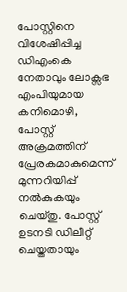പോസ്റ്റിനെ വിശേഷിപ്പിച്ച ഡിഎംകെ നേതാവും ലോക്സഭ എംപിയുമായ കനിമൊഴി, പോസ്റ്റ് അക്രമത്തിന് പ്രേരകമാകുമെന്ന് മുന്നറിയിപ്പ് നല്‍കുകയും ചെയ്തു. പോസ്റ്റ് ഉടനടി ഡിലീറ്റ് ചെയ്തതായും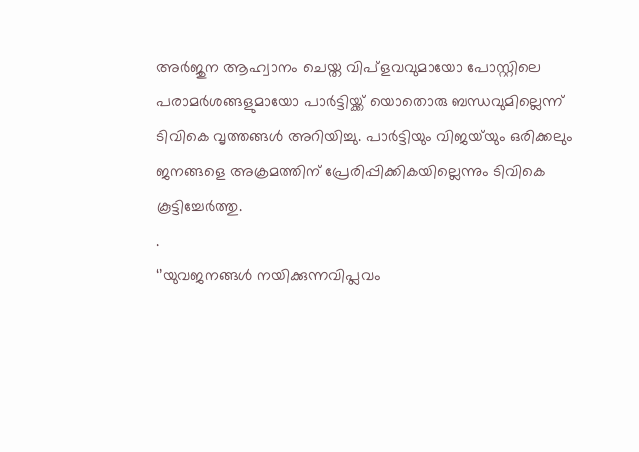അര്‍ജുന ആഹ്വാനം ചെയ്ത വിപ്‌ളവവുമായോ പോസ്റ്റിലെ പരാമര്‍ശങ്ങളുമായോ പാര്‍ട്ടിയ്ക്ക് യൊതൊരു ബന്ധവുമില്ലെന്ന് ടിവികെ വൃത്തങ്ങള്‍ അറിയിച്ചു. പാര്‍ട്ടിയും വിജയ്‌യും ഒരിക്കലും ജനങ്ങളെ അക്രമത്തിന് പ്രേരിപ്പിക്കികയില്ലെന്നും ടിവികെ കൂട്ടിച്ചേര്‍ത്തു.
.
‘’യുവജനങ്ങള്‍ നയിക്കുന്നവിപ്ലവം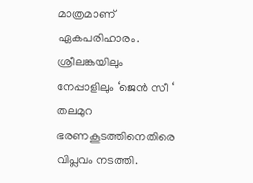മാത്രമാണ് ഏകപരിഹാരം. ശ്രീലങ്കയിലും നേപ്പാളിലും ‘ജെന്‍ സീ ‘ തലമുറ ഭരണകൂടത്തിനെതിരെ വിപ്ലവം നടത്തി.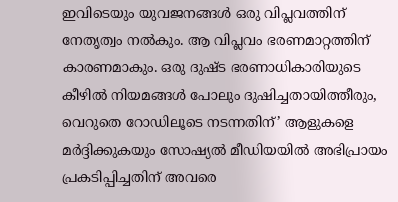ഇവിടെയും യുവജനങ്ങള്‍ ഒരു വിപ്ലവത്തിന് നേതൃത്വം നല്‍കും. ആ വിപ്ലവം ഭരണമാറ്റത്തിന് കാരണമാകും. ഒരു ദുഷ്ട ഭരണാധികാരിയുടെ കീഴില്‍ നിയമങ്ങള്‍ പോലും ദുഷിച്ചതായിത്തീരും, വെറുതെ റോഡിലൂടെ നടന്നതിന്’ ആളുകളെ മര്‍ദ്ദിക്കുകയും സോഷ്യല്‍ മീഡിയയില്‍ അഭിപ്രായം പ്രകടിപ്പിച്ചതിന് അവരെ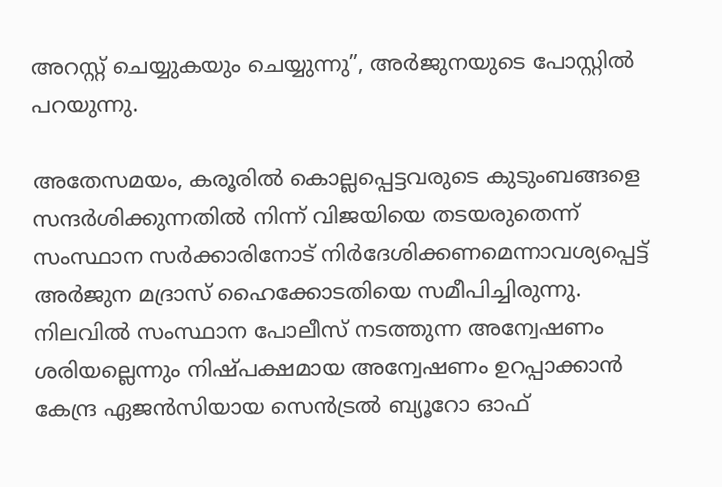അറസ്റ്റ് ചെയ്യുകയും ചെയ്യുന്നു”, അർജുനയുടെ പോസ്റ്റിൽ പറയുന്നു.

അതേസമയം, കരൂരില്‍ കൊല്ലപ്പെട്ടവരുടെ കുടുംബങ്ങളെ സന്ദര്‍ശിക്കുന്നതില്‍ നിന്ന് വിജയിയെ തടയരുതെന്ന് സംസ്ഥാന സര്‍ക്കാരിനോട് നിര്‍ദേശിക്കണമെന്നാവശ്യപ്പെട്ട് അര്‍ജുന മദ്രാസ് ഹൈക്കോടതിയെ സമീപിച്ചിരുന്നു. നിലവില്‍ സംസ്ഥാന പോലീസ് നടത്തുന്ന അന്വേഷണം ശരിയല്ലെന്നും നിഷ്പക്ഷമായ അന്വേഷണം ഉറപ്പാക്കാന്‍ കേന്ദ്ര ഏജന്‍സിയായ സെന്‍ട്രല്‍ ബ്യൂറോ ഓഫ്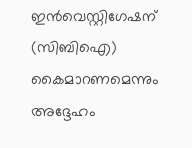ഇന്‍വെസ്റ്റിഗേഷന് (സിബിഐ) കൈമാറണമെന്നും അദ്ദേഹം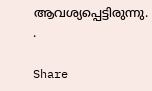ആവശ്യപ്പെട്ടിരുന്നു.
.

Share